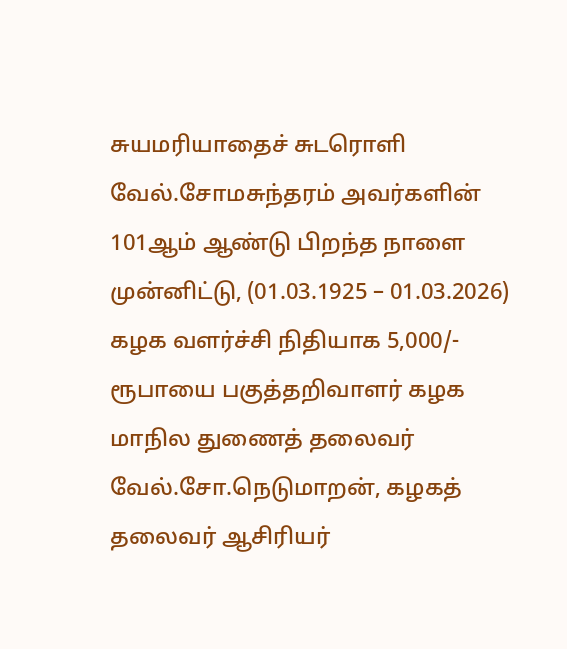சுயமரியாதைச் சுடரொளி வேல்.சோமசுந்தரம் அவர்களின் 101ஆம் ஆண்டு பிறந்த நாளை முன்னிட்டு, (01.03.1925 – 01.03.2026) கழக வளர்ச்சி நிதியாக 5,000/- ரூபாயை பகுத்தறிவாளர் கழக மாநில துணைத் தலைவர் வேல்.சோ.நெடுமாறன், கழகத் தலைவர் ஆசிரியர்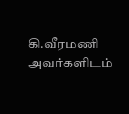கி.வீரமணி அவர்களிடம்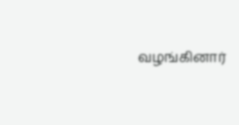வழங்கினார்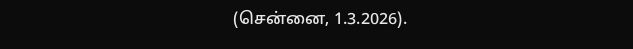(சென்னை, 1.3.2026).